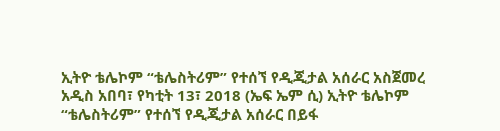ኢትዮ ቴሌኮም “ቴሌስትሪም” የተሰኘ የዲጂታል አሰራር አስጀመረ
አዲስ አበባ፣ የካቲት 13፣ 2018 (ኤፍ ኤም ሲ) ኢትዮ ቴሌኮም “ቴሌስትሪም” የተሰኘ የዲጂታል አሰራር በይፋ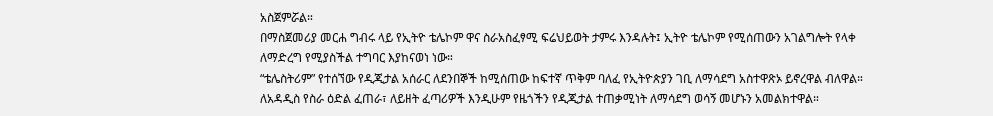አስጀምሯል።
በማስጀመሪያ መርሐ ግብሩ ላይ የኢትዮ ቴሌኮም ዋና ስራአስፈፃሚ ፍሬህይወት ታምሩ እንዳሉት፤ ኢትዮ ቴሌኮም የሚሰጠውን አገልግሎት የላቀ ለማድረግ የሚያስችል ተግባር እያከናወነ ነው።
“ቴሌስትሪም” የተሰኘው የዲጂታል አሰራር ለደንበኞች ከሚሰጠው ከፍተኛ ጥቅም ባለፈ የኢትዮጵያን ገቢ ለማሳደግ አስተዋጽኦ ይኖረዋል ብለዋል።
ለአዳዲስ የስራ ዕድል ፈጠራ፣ ለይዘት ፈጣሪዎች እንዲሁም የዜጎችን የዲጂታል ተጠቃሚነት ለማሳደግ ወሳኝ መሆኑን አመልክተዋል።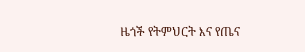ዜጎች የትምህርት እና የጤና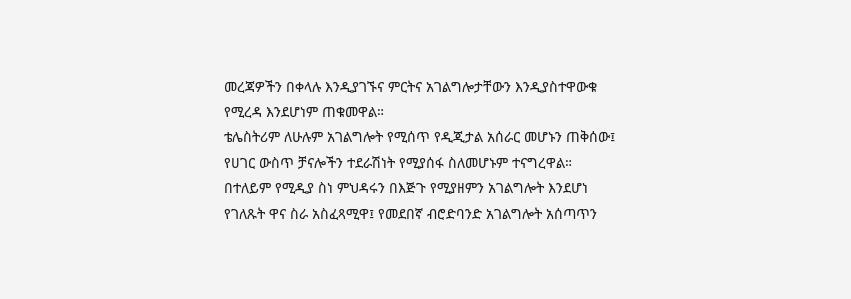መረጃዎችን በቀላሉ እንዲያገኙና ምርትና አገልግሎታቸውን እንዲያስተዋውቁ የሚረዳ እንደሆነም ጠቁመዋል።
ቴሌስትሪም ለሁሉም አገልግሎት የሚሰጥ የዲጂታል አሰራር መሆኑን ጠቅሰው፤ የሀገር ውስጥ ቻናሎችን ተደራሽነት የሚያሰፋ ስለመሆኑም ተናግረዋል።
በተለይም የሚዲያ ስነ ምህዳሩን በእጅጉ የሚያዘምን አገልግሎት እንደሆነ የገለጹት ዋና ስራ አስፈጻሚዋ፤ የመደበኛ ብሮድባንድ አገልግሎት አሰጣጥን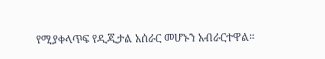የሚያቀላጥፍ የዲጂታል አሰራር መሆኑን አብራርተዋል።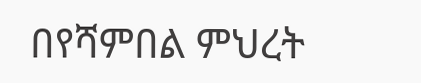በየሻምበል ምህረት